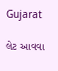Gujarat

લેટ આવવા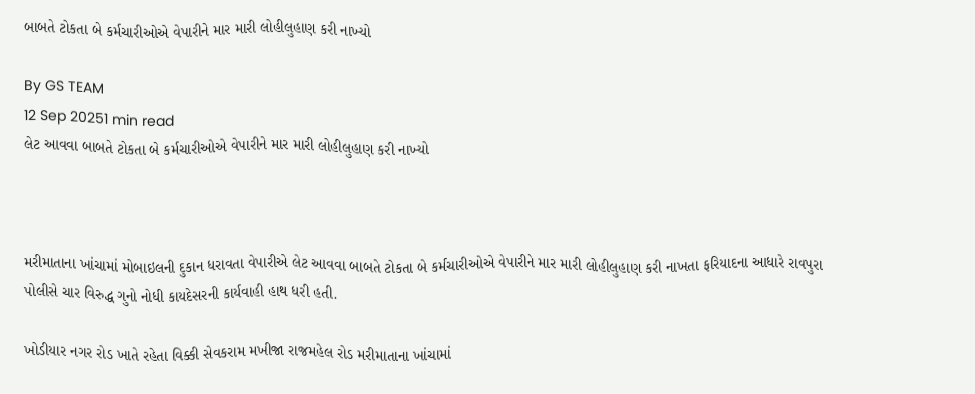બાબતે ટોકતા બે કર્મચારીઓએ વેપારીને માર મારી લોહીલુહાણ કરી નાખ્યો

By GS TEAM
12 Sep 20251 min read
લેટ આવવા બાબતે ટોકતા બે કર્મચારીઓએ વેપારીને માર મારી લોહીલુહાણ કરી નાખ્યો



મરીમાતાના ખાંચામાં મોબાઇલની દુકાન ધરાવતા વેપારીએ લેટ આવવા બાબતે ટોકતા બે કર્મચારીઓએ વેપારીને માર મારી લોહીલુહાણ કરી નાખતા ફરિયાદના આધારે રાવપુરા પોલીસે ચાર વિરુદ્ધ ગુનો નોધી કાયદેસરની કાર્યવાહી હાથ ધરી હતી.

ખોડીયાર નગર રોડ ખાતે રહેતા વિક્કી સેવકરામ મખીજા રાજમહેલ રોડ મરીમાતાના ખાંચામાં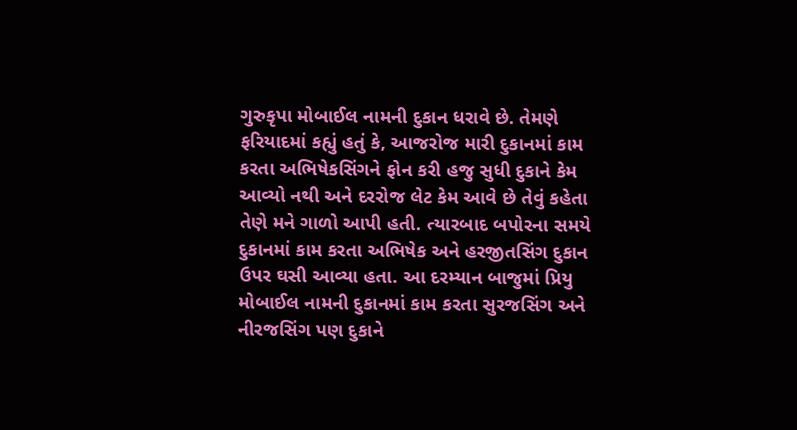ગુરુકૃપા મોબાઈલ નામની દુકાન ધરાવે છે. તેમણે ફરિયાદમાં કહ્યું હતું કે, આજરોજ મારી દુકાનમાં કામ કરતા અભિષેકસિંગને ફોન કરી હજુ સુધી દુકાને કેમ આવ્યો નથી અને દરરોજ લેટ કેમ આવે છે તેવું કહેતા તેણે મને ગાળો આપી હતી. ત્યારબાદ બપોરના સમયે દુકાનમાં કામ કરતા અભિષેક અને હરજીતસિંગ દુકાન ઉપર ઘસી આવ્યા હતા. આ દરમ્યાન બાજુમાં પ્રિયુ મોબાઈલ નામની દુકાનમાં કામ કરતા સુરજસિંગ અને નીરજસિંગ પણ દુકાને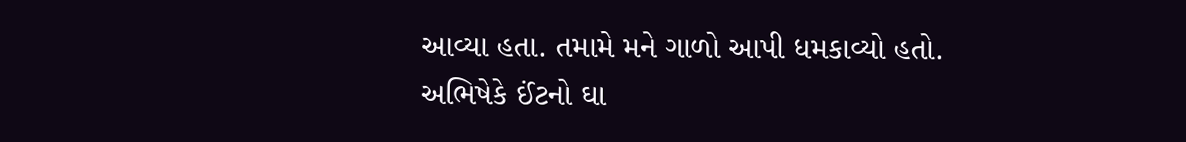આવ્યા હતા. તમામે મને ગાળો આપી ધમકાવ્યો હતો. અભિષેકે ઈંટનો ઘા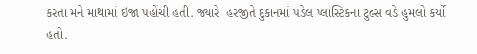કરતા મને માથામાં ઇજા પહોંચી હતી. જ્યારે  હરજીતે દુકાનમાં પડેલ પ્લાસ્ટિકના ટુલ્સ વડે હુમલો કર્યો હતો.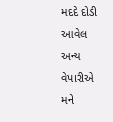મદદે દોડી આવેલ અન્ય વેપારીએ મને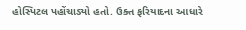હોસ્પિટલ પહોંચાડ્યો હતો. ઉક્ત ફરિયાદના આધારે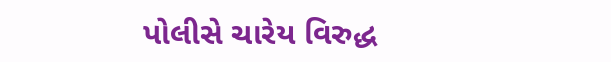પોલીસે ચારેય વિરુદ્ધ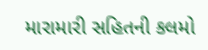મારામારી સહિતની કલમો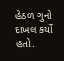હેઠળ ગુનો દાખલ કર્યો હતો.